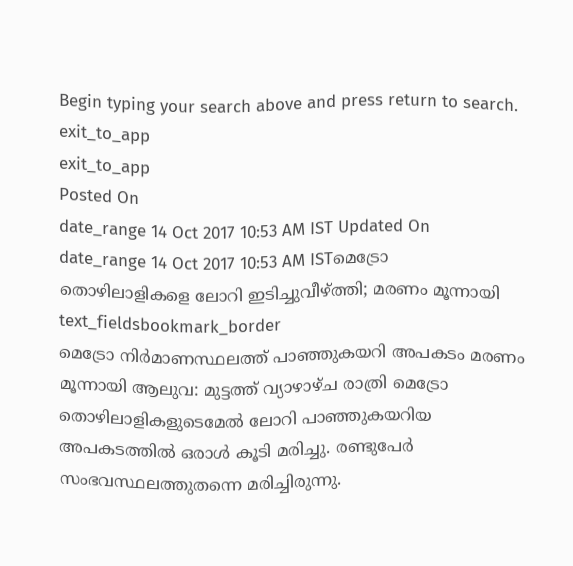Begin typing your search above and press return to search.
exit_to_app
exit_to_app
Posted On
date_range 14 Oct 2017 10:53 AM IST Updated On
date_range 14 Oct 2017 10:53 AM ISTമെട്രോ തൊഴിലാളികളെ ലോറി ഇടിച്ചുവീഴ്ത്തി; മരണം മൂന്നായി
text_fieldsbookmark_border
മെട്രോ നിർമാണസ്ഥലത്ത് പാഞ്ഞുകയറി അപകടം മരണം മൂന്നായി ആലുവ: മുട്ടത്ത് വ്യാഴാഴ്ച രാത്രി മെട്രോ തൊഴിലാളികളുടെമേൽ ലോറി പാഞ്ഞുകയറിയ അപകടത്തിൽ ഒരാൾ കൂടി മരിച്ചു. രണ്ടുപേർ സംഭവസ്ഥലത്തുതന്നെ മരിച്ചിരുന്നു.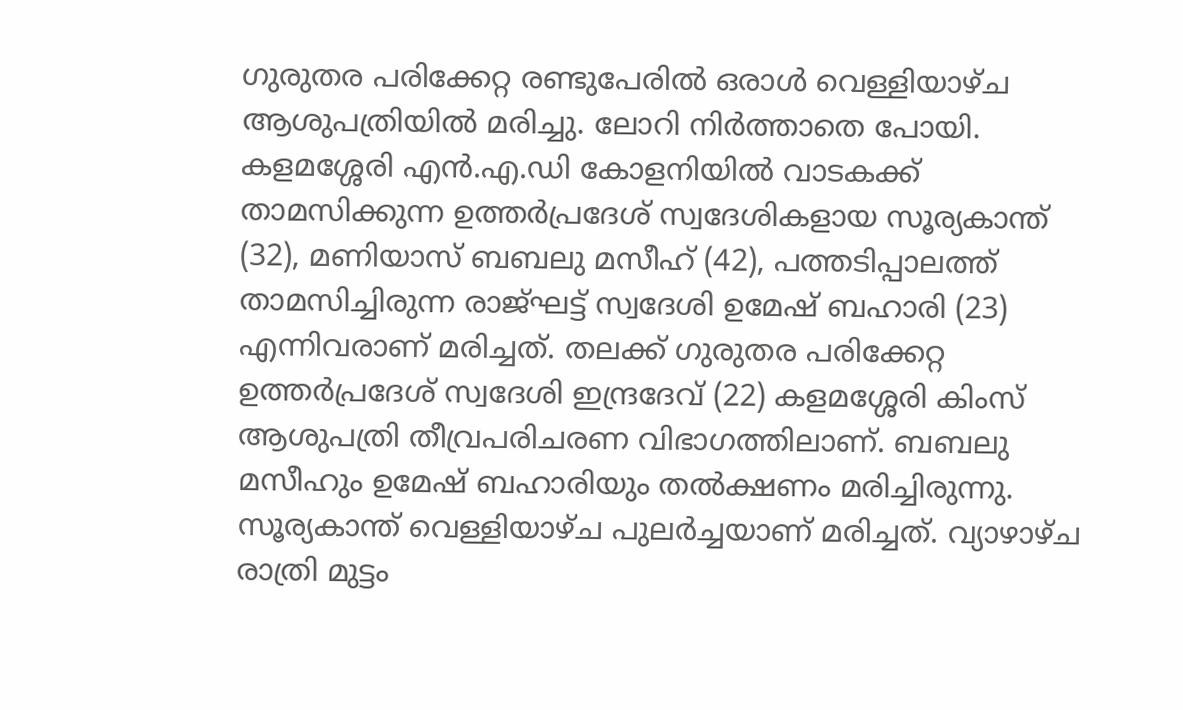ഗുരുതര പരിക്കേറ്റ രണ്ടുപേരിൽ ഒരാൾ വെള്ളിയാഴ്ച ആശുപത്രിയിൽ മരിച്ചു. ലോറി നിർത്താതെ പോയി. കളമശ്ശേരി എൻ.എ.ഡി കോളനിയിൽ വാടകക്ക് താമസിക്കുന്ന ഉത്തർപ്രദേശ് സ്വദേശികളായ സൂര്യകാന്ത് (32), മണിയാസ് ബബലു മസീഹ് (42), പത്തടിപ്പാലത്ത് താമസിച്ചിരുന്ന രാജ്ഘട്ട് സ്വദേശി ഉമേഷ് ബഹാരി (23) എന്നിവരാണ് മരിച്ചത്. തലക്ക് ഗുരുതര പരിക്കേറ്റ ഉത്തർപ്രദേശ് സ്വദേശി ഇന്ദ്രദേവ് (22) കളമശ്ശേരി കിംസ് ആശുപത്രി തീവ്രപരിചരണ വിഭാഗത്തിലാണ്. ബബലു മസീഹും ഉമേഷ് ബഹാരിയും തൽക്ഷണം മരിച്ചിരുന്നു. സൂര്യകാന്ത് വെള്ളിയാഴ്ച പുലർച്ചയാണ് മരിച്ചത്. വ്യാഴാഴ്ച രാത്രി മുട്ടം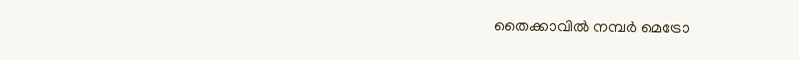തൈക്കാവിൽ നമ്പർ മെട്രോ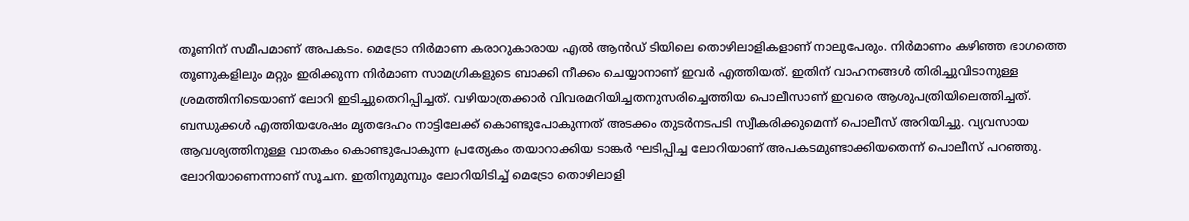തൂണിന് സമീപമാണ് അപകടം. മെട്രോ നിർമാണ കരാറുകാരായ എൽ ആൻഡ് ടിയിലെ തൊഴിലാളികളാണ് നാലുപേരും. നിർമാണം കഴിഞ്ഞ ഭാഗത്തെ തൂണുകളിലും മറ്റും ഇരിക്കുന്ന നിർമാണ സാമഗ്രികളുടെ ബാക്കി നീക്കം ചെയ്യാനാണ് ഇവർ എത്തിയത്. ഇതിന് വാഹനങ്ങൾ തിരിച്ചുവിടാനുള്ള ശ്രമത്തിനിടെയാണ് ലോറി ഇടിച്ചുതെറിപ്പിച്ചത്. വഴിയാത്രക്കാർ വിവരമറിയിച്ചതനുസരിച്ചെത്തിയ പൊലീസാണ് ഇവരെ ആശുപത്രിയിലെത്തിച്ചത്. ബന്ധുക്കൾ എത്തിയശേഷം മൃതദേഹം നാട്ടിലേക്ക് കൊണ്ടുപോകുന്നത് അടക്കം തുടർനടപടി സ്വീകരിക്കുമെന്ന് പൊലീസ് അറിയിച്ചു. വ്യവസായ ആവശ്യത്തിനുള്ള വാതകം കൊണ്ടുപോകുന്ന പ്രത്യേകം തയാറാക്കിയ ടാങ്കർ ഘടിപ്പിച്ച ലോറിയാണ് അപകടമുണ്ടാക്കിയതെന്ന് പൊലീസ് പറഞ്ഞു. ലോറിയാണെന്നാണ് സൂചന. ഇതിനുമുമ്പും ലോറിയിടിച്ച് മെട്രോ തൊഴിലാളി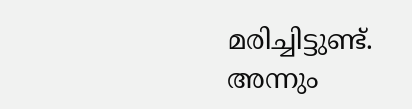മരിച്ചിട്ടുണ്ട്. അന്നും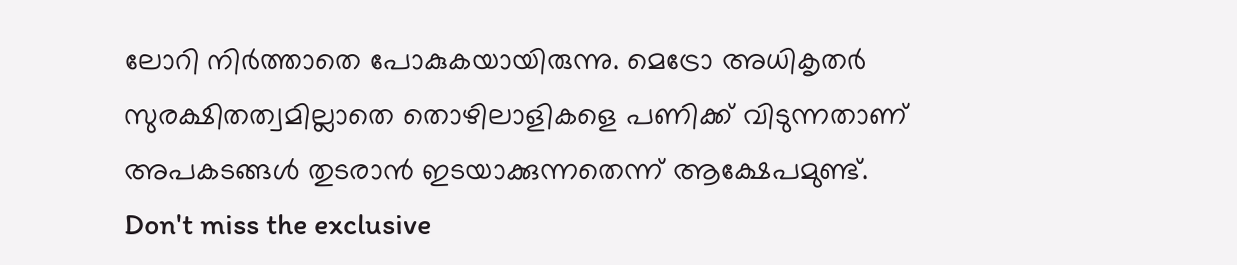ലോറി നിർത്താതെ പോകുകയായിരുന്നു. മെട്രോ അധികൃതർ സുരക്ഷിതത്വമില്ലാതെ തൊഴിലാളികളെ പണിക്ക് വിടുന്നതാണ് അപകടങ്ങൾ തുടരാൻ ഇടയാക്കുന്നതെന്ന് ആക്ഷേപമുണ്ട്.
Don't miss the exclusive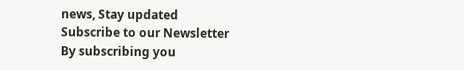news, Stay updated
Subscribe to our Newsletter
By subscribing you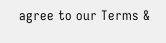agree to our Terms &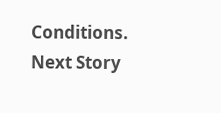Conditions.
Next Story